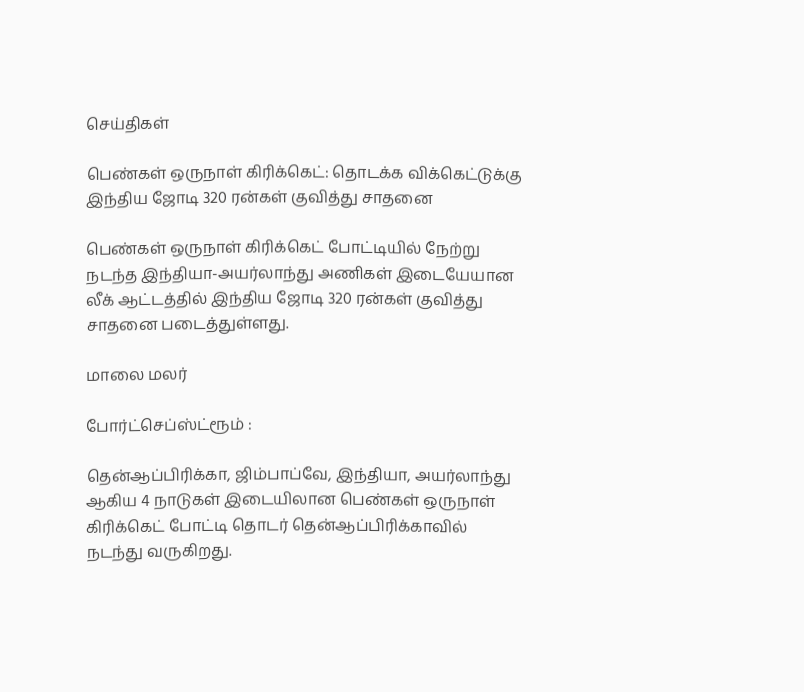செய்திகள்

பெண்கள் ஒருநாள் கிரிக்கெட்: தொடக்க விக்கெட்டுக்கு இந்திய ஜோடி 320 ரன்கள் குவித்து சாதனை

பெண்கள் ஒருநாள் கிரிக்கெட் போட்டியில் நேற்று நடந்த இந்தியா-அயர்லாந்து அணிகள் இடையேயான லீக் ஆட்டத்தில் இந்திய ஜோடி 320 ரன்கள் குவித்து சாதனை படைத்துள்ளது.

மாலை மலர்

போர்ட்செப்ஸ்ட்ரூம் :

தென்ஆப்பிரிக்கா, ஜிம்பாப்வே, இந்தியா, அயர்லாந்து ஆகிய 4 நாடுகள் இடையிலான பெண்கள் ஒருநாள் கிரிக்கெட் போட்டி தொடர் தென்ஆப்பிரிக்காவில் நடந்து வருகிறது.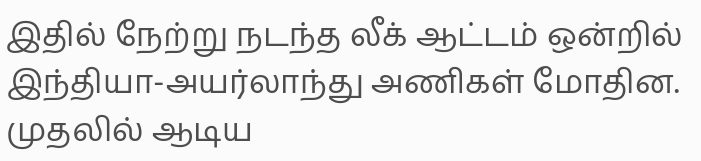இதில் நேற்று நடந்த லீக் ஆட்டம் ஒன்றில் இந்தியா-அயர்லாந்து அணிகள் மோதின. முதலில் ஆடிய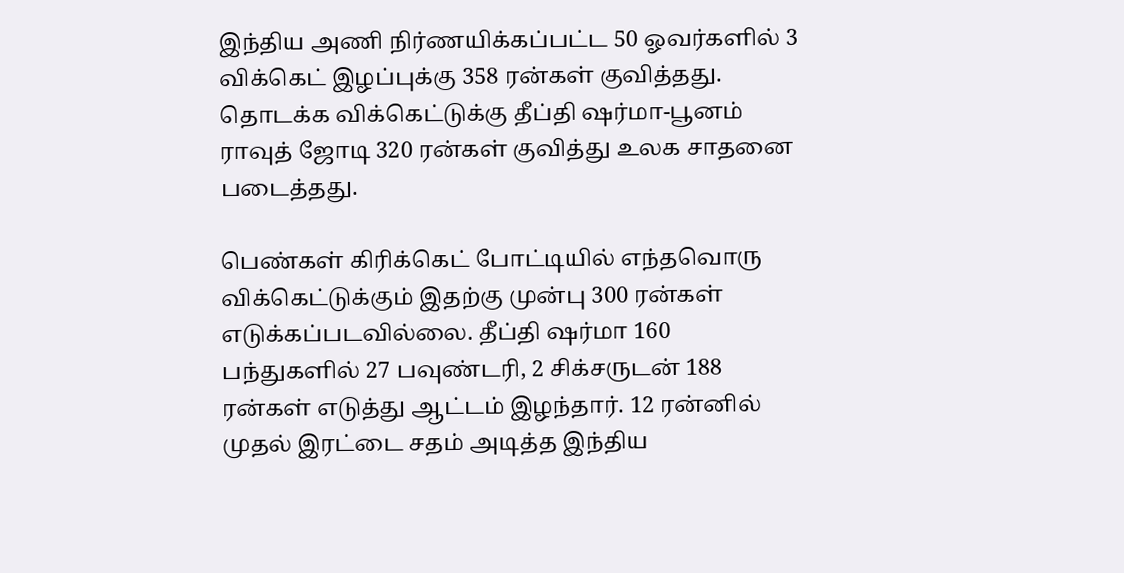இந்திய அணி நிர்ணயிக்கப்பட்ட 50 ஓவர்களில் 3 விக்கெட் இழப்புக்கு 358 ரன்கள் குவித்தது. தொடக்க விக்கெட்டுக்கு தீப்தி ஷர்மா-பூனம் ராவுத் ஜோடி 320 ரன்கள் குவித்து உலக சாதனை படைத்தது.

பெண்கள் கிரிக்கெட் போட்டியில் எந்தவொரு விக்கெட்டுக்கும் இதற்கு முன்பு 300 ரன்கள் எடுக்கப்படவில்லை. தீப்தி ஷர்மா 160 பந்துகளில் 27 பவுண்டரி, 2 சிக்சருடன் 188 ரன்கள் எடுத்து ஆட்டம் இழந்தார். 12 ரன்னில் முதல் இரட்டை சதம் அடித்த இந்திய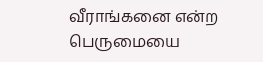வீராங்கனை என்ற பெருமையை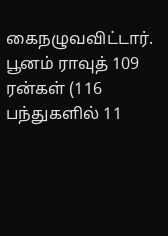கைநழுவவிட்டார். பூனம் ராவுத் 109 ரன்கள் (116 பந்துகளில் 11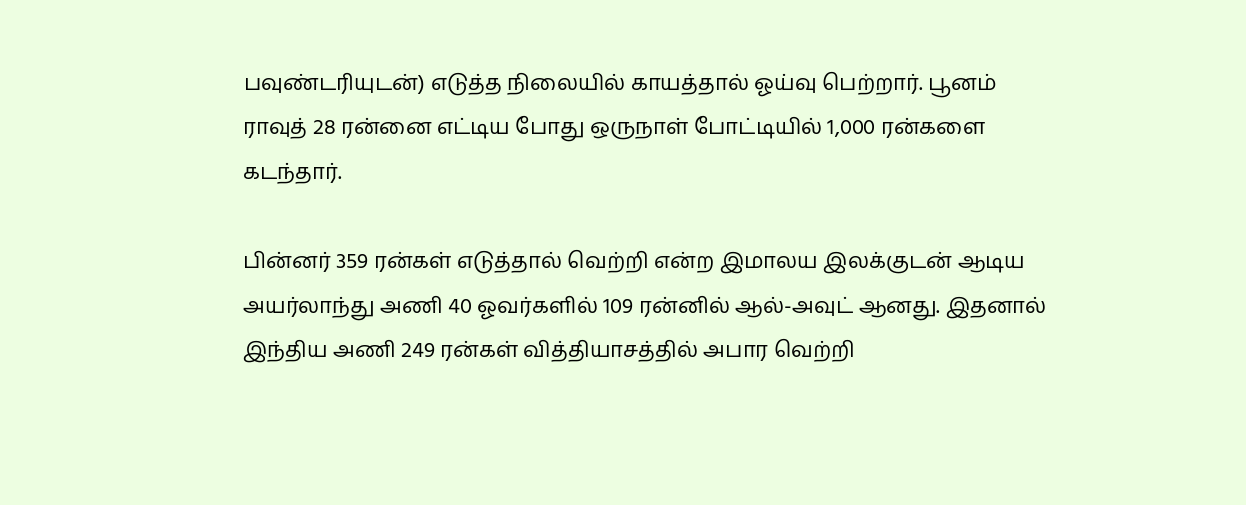பவுண்டரியுடன்) எடுத்த நிலையில் காயத்தால் ஓய்வு பெற்றார். பூனம் ராவுத் 28 ரன்னை எட்டிய போது ஒருநாள் போட்டியில் 1,000 ரன்களை கடந்தார்.

பின்னர் 359 ரன்கள் எடுத்தால் வெற்றி என்ற இமாலய இலக்குடன் ஆடிய அயர்லாந்து அணி 40 ஓவர்களில் 109 ரன்னில் ஆல்-அவுட் ஆனது. இதனால் இந்திய அணி 249 ரன்கள் வித்தியாசத்தில் அபார வெற்றி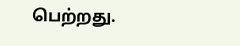பெற்றது.